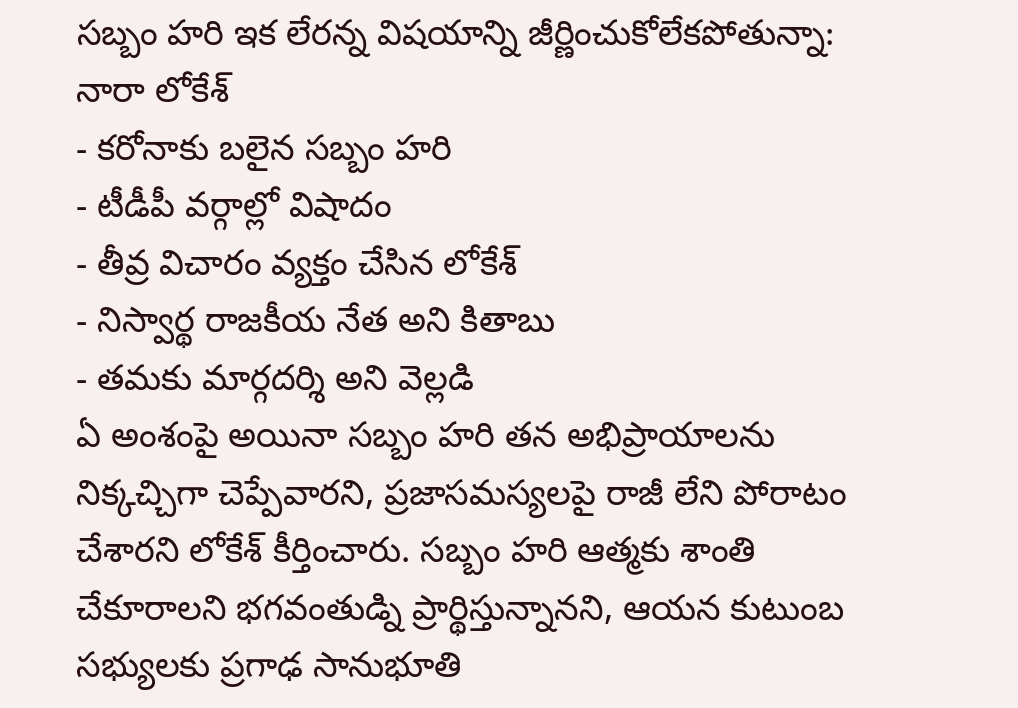సబ్బం హరి ఇక లేరన్న విషయాన్ని జీర్ణించుకోలేకపోతున్నా: నారా లోకేశ్
- కరోనాకు బలైన సబ్బం హరి
- టీడీపీ వర్గాల్లో విషాదం
- తీవ్ర విచారం వ్యక్తం చేసిన లోకేశ్
- నిస్వార్థ రాజకీయ నేత అని కితాబు
- తమకు మార్గదర్శి అని వెల్లడి
ఏ అంశంపై అయినా సబ్బం హరి తన అభిప్రాయాలను నిక్కచ్చిగా చెప్పేవారని, ప్రజాసమస్యలపై రాజీ లేని పోరాటం చేశారని లోకేశ్ కీర్తించారు. సబ్బం హరి ఆత్మకు శాంతి చేకూరాలని భగవంతుడ్ని ప్రార్థిస్తున్నానని, ఆయన కుటుంబ సభ్యులకు ప్రగాఢ సానుభూతి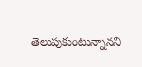తెలుపుకుంటున్నానని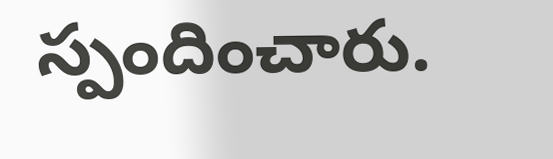స్పందించారు.